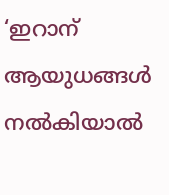‘ഇറാന് ആയുധങ്ങള്‍ നല്‍കിയാല്‍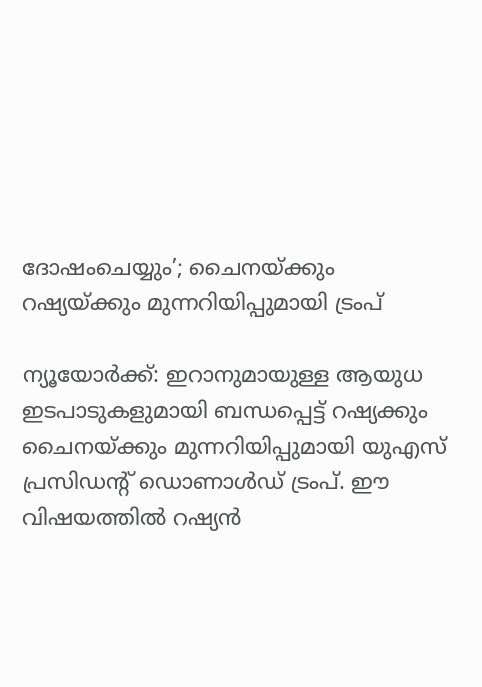ദോഷംചെയ്യും’; ചൈനയ്ക്കും റഷ്യയ്ക്കും മുന്നറിയിപ്പുമായി ട്രംപ്

ന്യൂയോര്‍ക്ക്: ഇറാനുമായുള്ള ആയുധ ഇടപാടുകളുമായി ബന്ധപ്പെട്ട് റഷ്യക്കും ചൈനയ്ക്കും മുന്നറിയിപ്പുമായി യുഎസ് പ്രസിഡന്റ് ഡൊണാള്‍ഡ് ട്രംപ്. ഈ വിഷയത്തില്‍ റഷ്യന്‍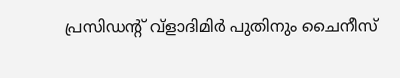പ്രസിഡന്റ് വ്ളാദിമിര്‍ പുതിനും ചൈനീസ്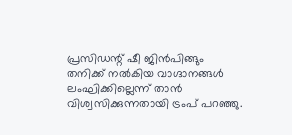പ്രസിഡന്റ് ഷീ ജിന്‍പിങ്ങും തനിക്ക് നല്‍കിയ വാഗ്ദാനങ്ങള്‍ ലംഘിക്കില്ലെന്ന് താന്‍ വിശ്വസിക്കുന്നതായി ട്രംപ് പറഞ്ഞു.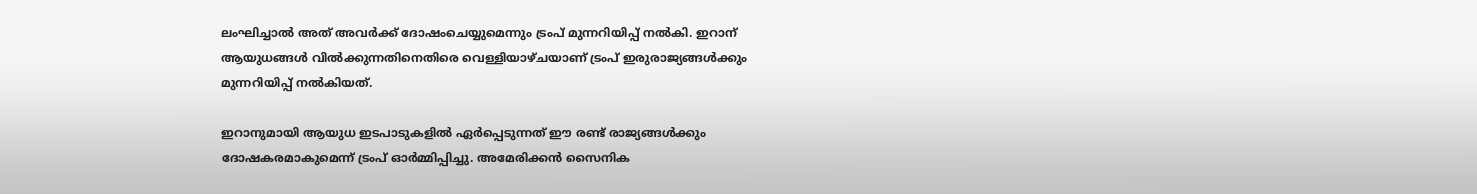ലംഘിച്ചാല്‍ അത് അവര്‍ക്ക് ദോഷംചെയ്യുമെന്നും ട്രംപ് മുന്നറിയിപ്പ് നല്‍കി. ഇറാന് ആയുധങ്ങള്‍ വില്‍ക്കുന്നതിനെതിരെ വെള്ളിയാഴ്ചയാണ് ട്രംപ് ഇരുരാജ്യങ്ങള്‍ക്കും മുന്നറിയിപ്പ് നല്‍കിയത്.

ഇറാനുമായി ആയുധ ഇടപാടുകളില്‍ ഏര്‍പ്പെടുന്നത് ഈ രണ്ട് രാജ്യങ്ങള്‍ക്കും ദോഷകരമാകുമെന്ന് ട്രംപ് ഓര്‍മ്മിപ്പിച്ചു. അമേരിക്കന്‍ സൈനിക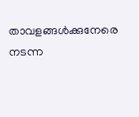താവളങ്ങള്‍ക്കുനേരെ നടന്ന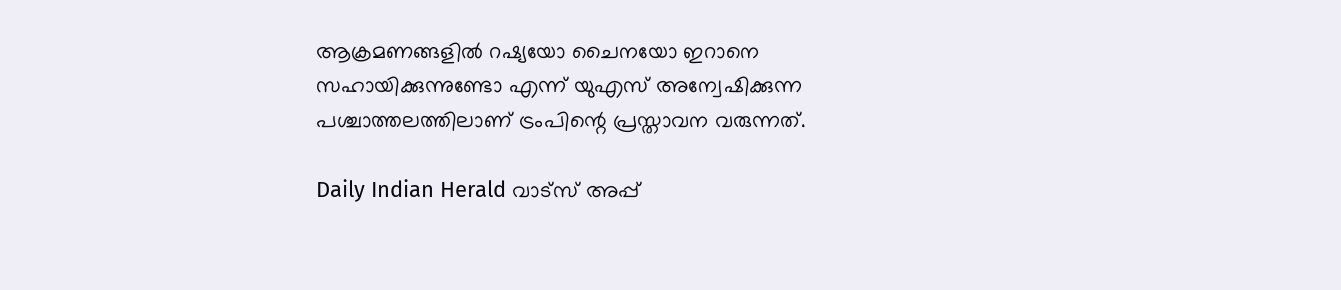ആക്രമണങ്ങളില്‍ റഷ്യയോ ചൈനയോ ഇറാനെ സഹായിക്കുന്നുണ്ടോ എന്ന് യുഎസ് അന്വേഷിക്കുന്ന പശ്ചാത്തലത്തിലാണ് ട്രംപിന്റെ പ്രസ്താവന വരുന്നത്.

Daily Indian Herald വാട്സ് അപ്പ്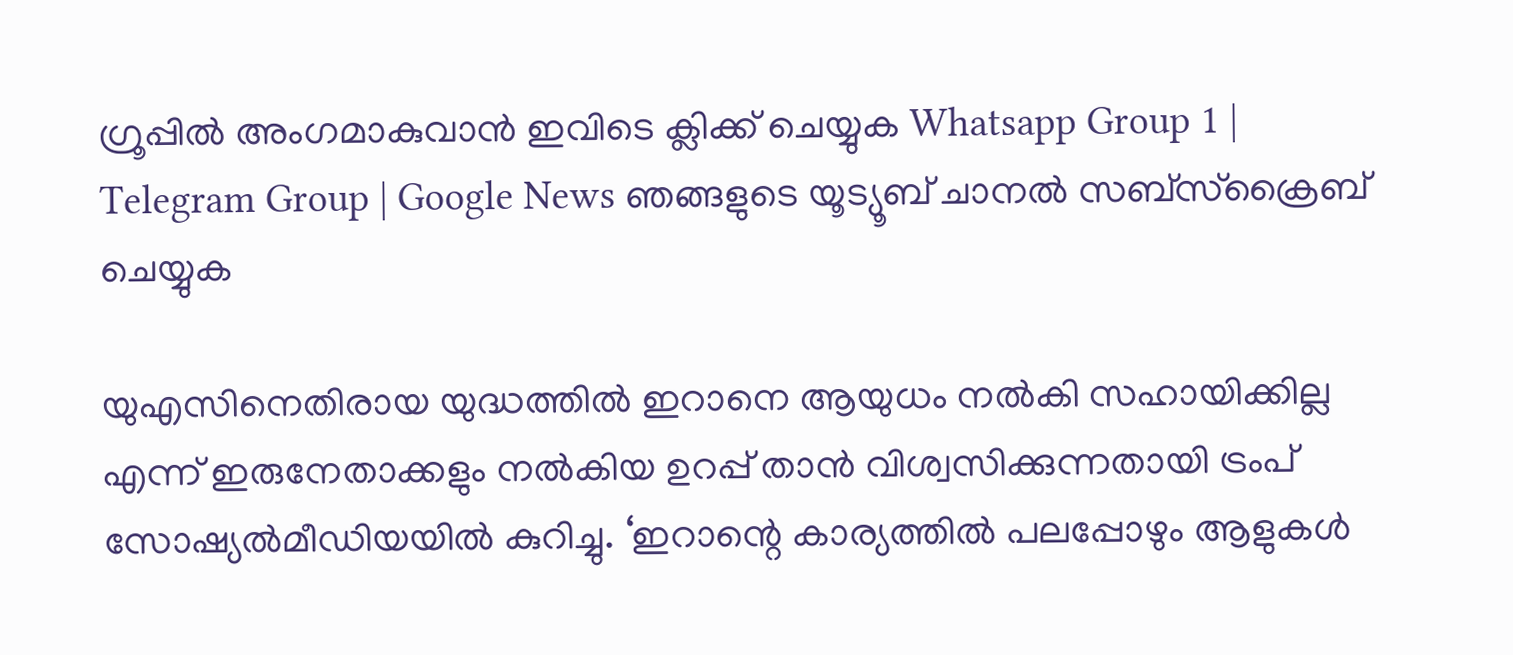ഗ്രൂപ്പിൽ അംഗമാകുവാൻ ഇവിടെ ക്ലിക്ക് ചെയ്യുക Whatsapp Group 1 | Telegram Group | Google News ഞങ്ങളുടെ യൂട്യൂബ് ചാനൽ സബ്സ്ക്രൈബ് ചെയ്യുക

യുഎസിനെതിരായ യുദ്ധത്തില്‍ ഇറാനെ ആയുധം നല്‍കി സഹായിക്കില്ല എന്ന് ഇരുനേതാക്കളും നല്‍കിയ ഉറപ്പ് താന്‍ വിശ്വസിക്കുന്നതായി ട്രംപ് സോഷ്യല്‍മീഡിയയില്‍ കുറിച്ചു. ‘ഇറാന്റെ കാര്യത്തില്‍ പലപ്പോഴും ആളുകള്‍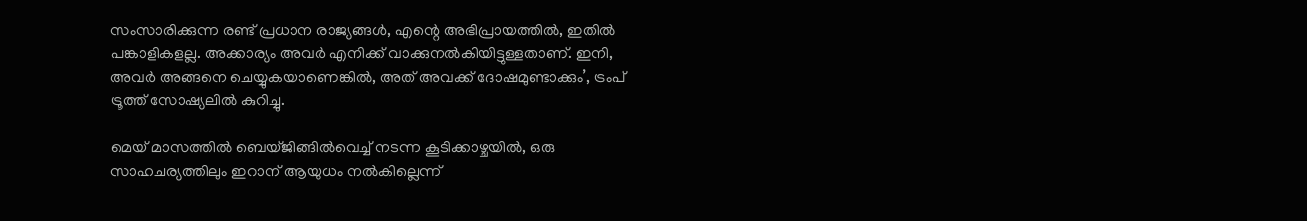സംസാരിക്കുന്ന രണ്ട് പ്രധാന രാജ്യങ്ങള്‍, എന്റെ അഭിപ്രായത്തില്‍, ഇതില്‍ പങ്കാളികളല്ല. അക്കാര്യം അവര്‍ എനിക്ക് വാക്കുനല്‍കിയിട്ടുള്ളതാണ്. ഇനി, അവര്‍ അങ്ങനെ ചെയ്യുകയാണെങ്കില്‍, അത് അവക്ക് ദോഷമുണ്ടാക്കും’, ട്രംപ് ട്രൂത്ത് സോഷ്യലില്‍ കുറിച്ചു.

മെയ് മാസത്തില്‍ ബെയ്ജിങ്ങില്‍വെച്ച് നടന്ന കൂടിക്കാഴ്ചയില്‍, ഒരു സാഹചര്യത്തിലും ഇറാന് ആയുധം നല്‍കില്ലെന്ന്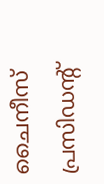ചൈനീസ് പ്രസിഡന്റ്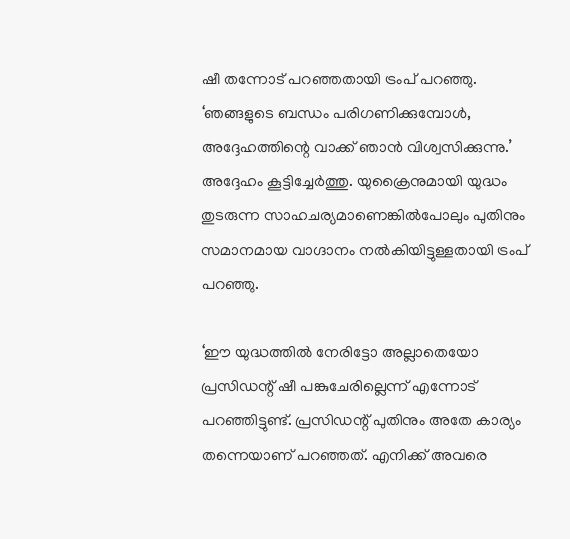ഷീ തന്നോട് പറഞ്ഞതായി ട്രംപ് പറഞ്ഞു. ‘ഞങ്ങളുടെ ബന്ധം പരിഗണിക്കുമ്പോള്‍, അദ്ദേഹത്തിന്റെ വാക്ക് ഞാന്‍ വിശ്വസിക്കുന്നു.’ അദ്ദേഹം കൂട്ടിച്ചേര്‍ത്തു. യുക്രൈനുമായി യുദ്ധം തുടരുന്ന സാഹചര്യമാണെങ്കില്‍പോലും പുതിനും സമാനമായ വാഗ്ദാനം നല്‍കിയിട്ടുള്ളതായി ട്രംപ് പറഞ്ഞു.

‘ഈ യുദ്ധത്തില്‍ നേരിട്ടോ അല്ലാതെയോ പ്രസിഡന്റ് ഷീ പങ്കുചേരില്ലെന്ന് എന്നോട് പറഞ്ഞിട്ടുണ്ട്. പ്രസിഡന്റ് പുതിനും അതേ കാര്യം തന്നെയാണ് പറഞ്ഞത്. എനിക്ക് അവരെ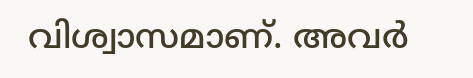വിശ്വാസമാണ്. അവര്‍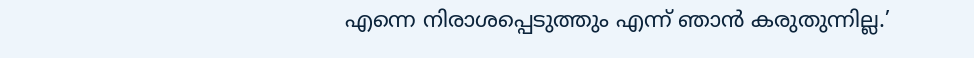എന്നെ നിരാശപ്പെടുത്തും എന്ന് ഞാന്‍ കരുതുന്നില്ല.’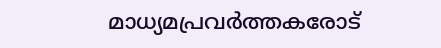മാധ്യമപ്രവര്‍ത്തകരോട്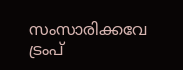സംസാരിക്കവേ ട്രംപ്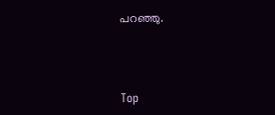പറഞ്ഞു.



Top